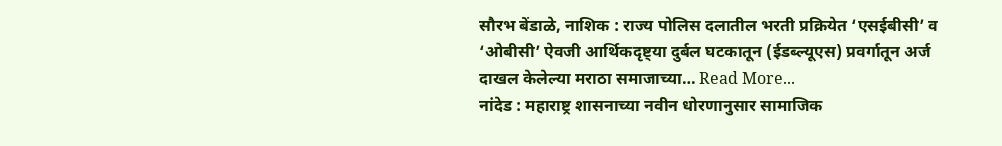सौरभ बेंडाळे, नाशिक : राज्य पोलिस दलातील भरती प्रक्रियेत ‘एसईबीसी’ व ‘ओबीसी’ ऐवजी आर्थिकदृष्ट्या दुर्बल घटकातून (ईडब्ल्यूएस) प्रवर्गातून अर्ज दाखल केलेल्या मराठा समाजाच्या… Read More...
नांदेड : महाराष्ट्र शासनाच्या नवीन धोरणानुसार सामाजिक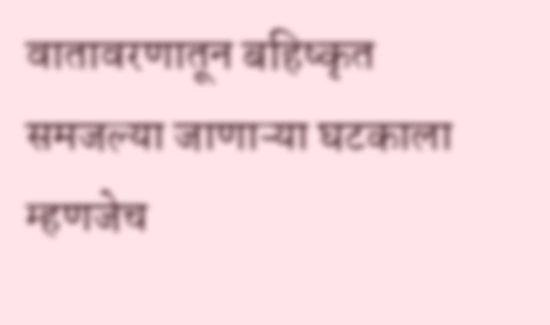वातावरणातून बहिष्कृत समजल्या जाणाऱ्या घटकाला म्हणजेच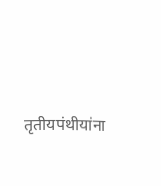तृतीयपंथीयांना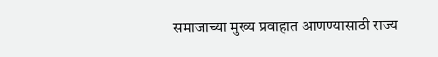समाजाच्या मुख्य प्रवाहात आणण्यासाठी राज्य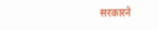सरकारने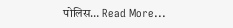पोलिस… Read More...